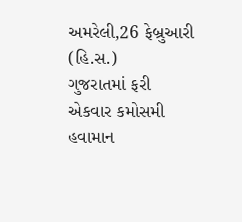અમરેલી,26 ફેબ્રુઆરી (હિ.સ.)
ગુજરાતમાં ફરી એકવાર કમોસમી હવામાન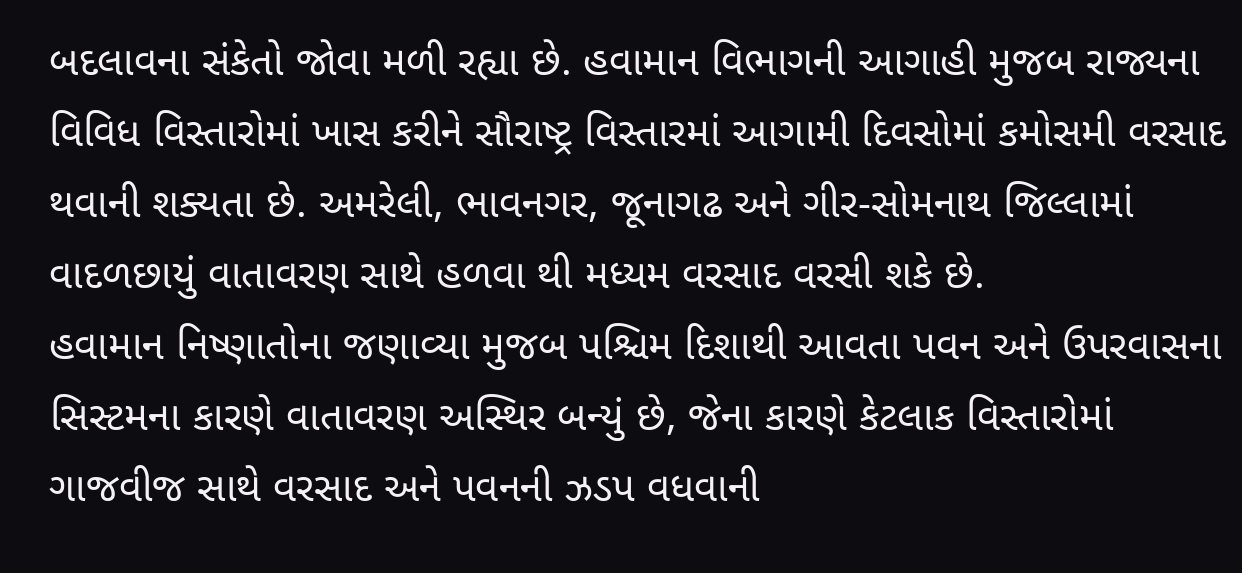બદલાવના સંકેતો જોવા મળી રહ્યા છે. હવામાન વિભાગની આગાહી મુજબ રાજ્યના વિવિધ વિસ્તારોમાં ખાસ કરીને સૌરાષ્ટ્ર વિસ્તારમાં આગામી દિવસોમાં કમોસમી વરસાદ થવાની શક્યતા છે. અમરેલી, ભાવનગર, જૂનાગઢ અને ગીર-સોમનાથ જિલ્લામાં વાદળછાયું વાતાવરણ સાથે હળવા થી મધ્યમ વરસાદ વરસી શકે છે.
હવામાન નિષ્ણાતોના જણાવ્યા મુજબ પશ્ચિમ દિશાથી આવતા પવન અને ઉપરવાસના સિસ્ટમના કારણે વાતાવરણ અસ્થિર બન્યું છે, જેના કારણે કેટલાક વિસ્તારોમાં ગાજવીજ સાથે વરસાદ અને પવનની ઝડપ વધવાની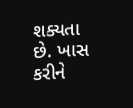શક્યતા છે. ખાસ કરીને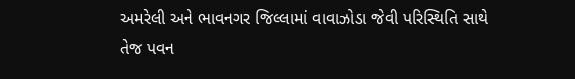અમરેલી અને ભાવનગર જિલ્લામાં વાવાઝોડા જેવી પરિસ્થિતિ સાથે તેજ પવન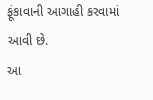ફૂંકાવાની આગાહી કરવામાં આવી છે.
આ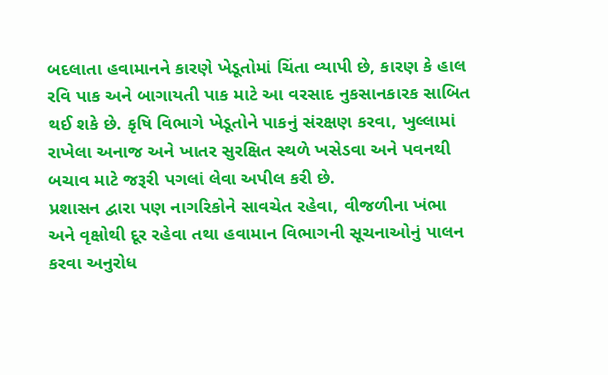બદલાતા હવામાનને કારણે ખેડૂતોમાં ચિંતા વ્યાપી છે, કારણ કે હાલ રવિ પાક અને બાગાયતી પાક માટે આ વરસાદ નુકસાનકારક સાબિત થઈ શકે છે. કૃષિ વિભાગે ખેડૂતોને પાકનું સંરક્ષણ કરવા, ખુલ્લામાં રાખેલા અનાજ અને ખાતર સુરક્ષિત સ્થળે ખસેડવા અને પવનથી બચાવ માટે જરૂરી પગલાં લેવા અપીલ કરી છે.
પ્રશાસન દ્વારા પણ નાગરિકોને સાવચેત રહેવા, વીજળીના ખંભા અને વૃક્ષોથી દૂર રહેવા તથા હવામાન વિભાગની સૂચનાઓનું પાલન કરવા અનુરોધ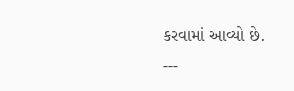કરવામાં આવ્યો છે.
---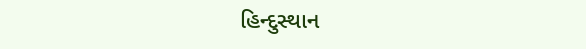હિન્દુસ્થાન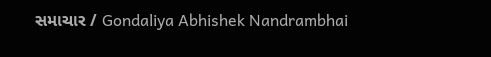સમાચાર / Gondaliya Abhishek Nandrambhai